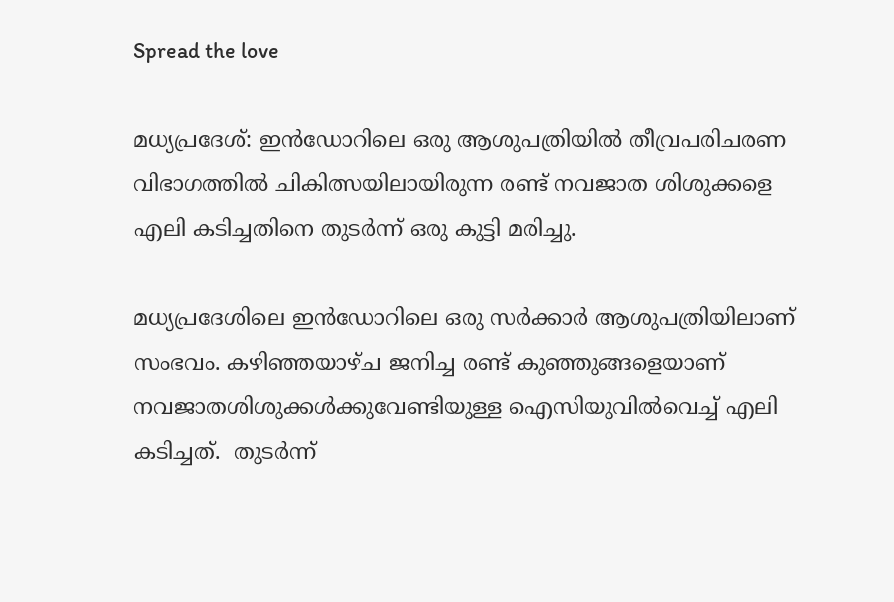Spread the love

മധ്യപ്രദേശ്: ഇൻഡോറിലെ ഒരു ആശുപത്രിയിൽ തീവ്രപരിചരണ വിഭാഗത്തിൽ ചികിത്സയിലായിരുന്ന രണ്ട് നവജാത ശിശുക്കളെ എലി കടിച്ചതിനെ തുടർന്ന് ഒരു കുട്ടി മരിച്ചു.

മധ്യപ്രദേശിലെ ഇൻഡോറിലെ ഒരു സർക്കാർ ആശുപത്രിയിലാണ് സംഭവം. കഴിഞ്ഞയാഴ്ച ജനിച്ച രണ്ട് കുഞ്ഞുങ്ങളെയാണ് നവജാതശിശുക്കൾക്കുവേണ്ടിയുള്ള ഐസിയുവിൽവെച്ച് എലി കടിച്ചത്.  തുടര്‍ന്ന്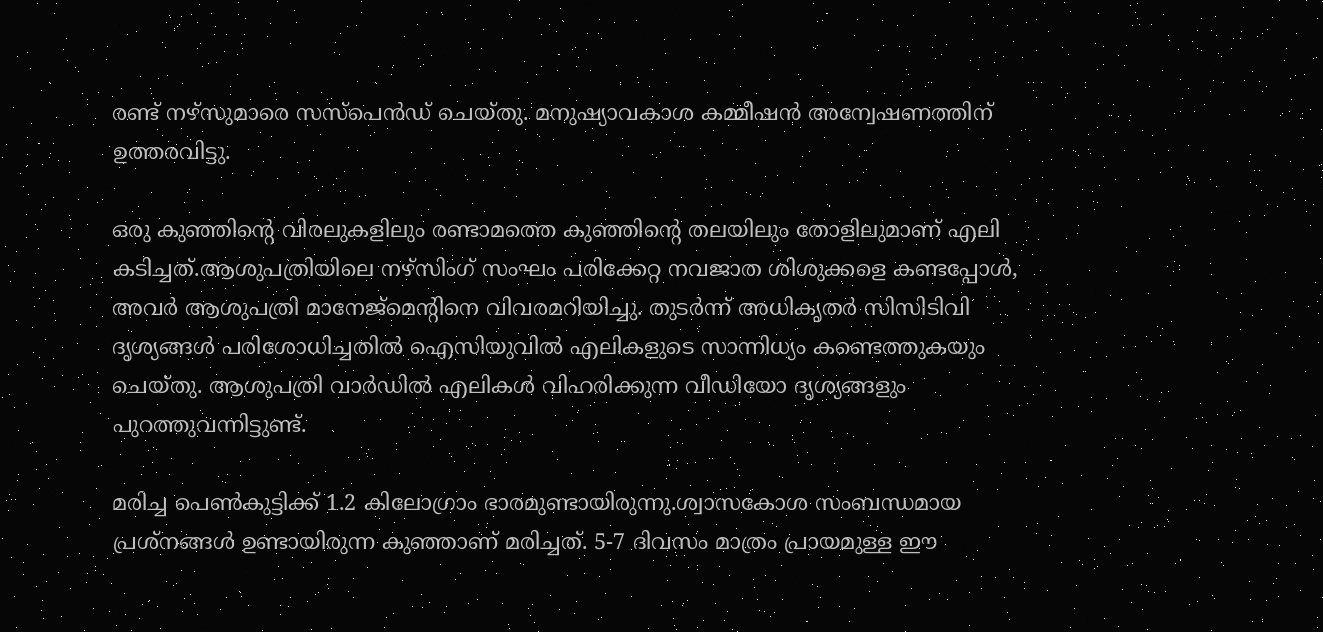രണ്ട് നഴ്‌സുമാരെ സസ്‌പെന്‍ഡ് ചെയ്തു. മനുഷ്യാവകാശ കമ്മീഷന്‍ അന്വേഷണത്തിന് ഉത്തരവിട്ടു.

ഒരു കുഞ്ഞിന്റെ വിരലുകളിലും രണ്ടാമത്തെ കുഞ്ഞിന്റെ തലയിലും തോളിലുമാണ് എലി കടിച്ചത്.ആശുപത്രിയിലെ നഴ്സിംഗ് സംഘം പരിക്കേറ്റ നവജാത ശിശുക്കളെ കണ്ടപ്പോൾ, അവർ ആശുപത്രി മാനേജ്‌മെന്റിനെ വിവരമറിയിച്ചു. തുടർന്ന് അധികൃതർ സിസിടിവി ദൃശ്യങ്ങൾ പരിശോധിച്ചതിൽ ഐസിയുവിൽ എലികളുടെ സാന്നിധ്യം കണ്ടെത്തുകയും ചെയ്തു. ആശുപത്രി വാർഡിൽ എലികൾ വിഹരിക്കുന്ന വീഡിയോ ദൃശ്യങ്ങളും പുറത്തുവന്നിട്ടുണ്ട്.

മരിച്ച പെൺകുട്ടിക്ക് 1.2 കിലോഗ്രാം ഭാരമുണ്ടായിരുന്നു.ശ്വാസകോശ സംബന്ധമായ പ്രശ്‌നങ്ങള്‍ ഉണ്ടായിരുന്ന കുഞ്ഞാണ് മരിച്ചത്. 5-7 ദിവസം മാത്രം പ്രായമുള്ള ഈ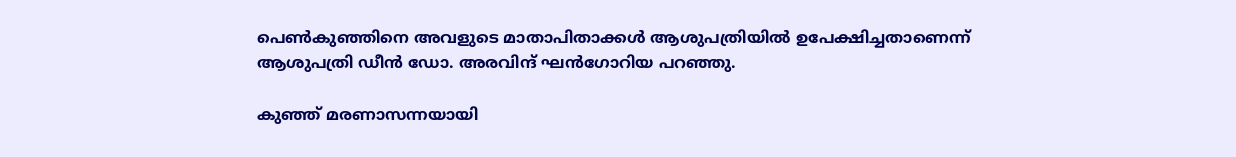പെണ്‍കുഞ്ഞിനെ അവളുടെ മാതാപിതാക്കള്‍ ആശുപത്രിയില്‍ ഉപേക്ഷിച്ചതാണെന്ന് ആശുപത്രി ഡീന്‍ ഡോ. അരവിന്ദ് ഘന്‍ഗോറിയ പറഞ്ഞു.

കുഞ്ഞ് മരണാസന്നയായി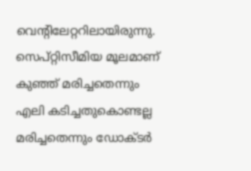വെന്റിലേറ്ററിലായിരുന്നു. സെപ്റ്റിസീമിയ മൂലമാണ് കുഞ്ഞ് മരിച്ചതെന്നും എലി കടിച്ചതുകൊണ്ടല്ല മരിച്ചതെന്നും ഡോക്ടര്‍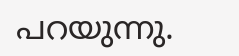പറയുന്നു.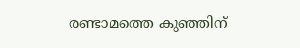രണ്ടാമത്തെ കുഞ്ഞിന്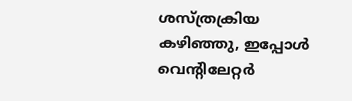ശസ്ത്രക്രിയ കഴിഞ്ഞു, ഇപ്പോള്‍ വെന്റിലേറ്റര്‍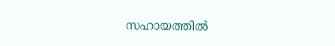സഹായത്തില്‍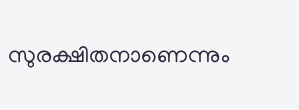സുരക്ഷിതനാണെന്നും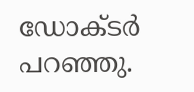ഡോക്ടര്‍ പറഞ്ഞു.